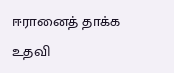ஈரானைத் தாக்க உதவி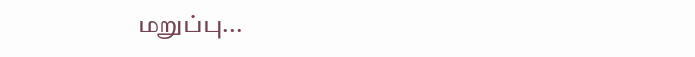மறுப்பு...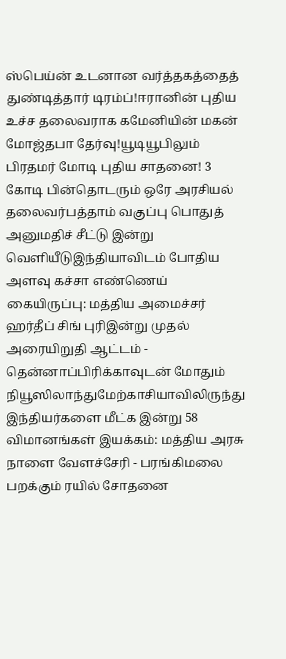ஸ்பெய்ன் உடனான வர்த்தகத்தைத் துண்டித்தார் டிரம்ப்!ஈரானின் புதிய உச்ச தலைவராக கமேனியின் மகன் மோஜ்தபா தேர்வு!யூடியூபிலும் பிரதமர் மோடி புதிய சாதனை! 3 கோடி பின்தொடரும் ஒரே அரசியல் தலைவர்பத்தாம் வகுப்பு பொதுத் அனுமதிச் சீட்டு இன்று வெளியீடுஇந்தியாவிடம் போதிய அளவு கச்சா எண்ணெய் கையிருப்பு: மத்திய அமைச்சர் ஹர்தீப் சிங் புரிஇன்று முதல் அரையிறுதி ஆட்டம் - தென்னாப்பிரிக்காவுடன் மோதும் நியூஸிலாந்துமேற்காசியாவிலிருந்து இந்தியர்களை மீட்க இன்று 58 விமானங்கள் இயக்கம்: மத்திய அரசு நாளை வேளச்சேரி - பரங்கிமலை பறக்கும் ரயில் சோதனை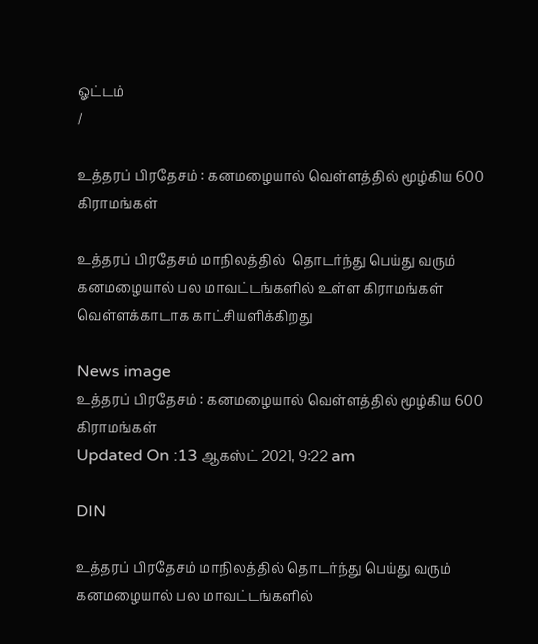ஓட்டம்
/

உத்தரப் பிரதேசம் : கனமழையால் வெள்ளத்தில் மூழ்கிய 600 கிராமங்கள்

உத்தரப் பிரதேசம் மாநிலத்தில்  தொடர்ந்து பெய்து வரும் கனமழையால் பல மாவட்டங்களில் உள்ள கிராமங்கள் வெள்ளக்காடாக காட்சியளிக்கிறது

News image
உத்தரப் பிரதேசம் : கனமழையால் வெள்ளத்தில் மூழ்கிய 600 கிராமங்கள்
Updated On :13 ஆகஸ்ட் 2021, 9:22 am

DIN

உத்தரப் பிரதேசம் மாநிலத்தில் தொடர்ந்து பெய்து வரும் கனமழையால் பல மாவட்டங்களில்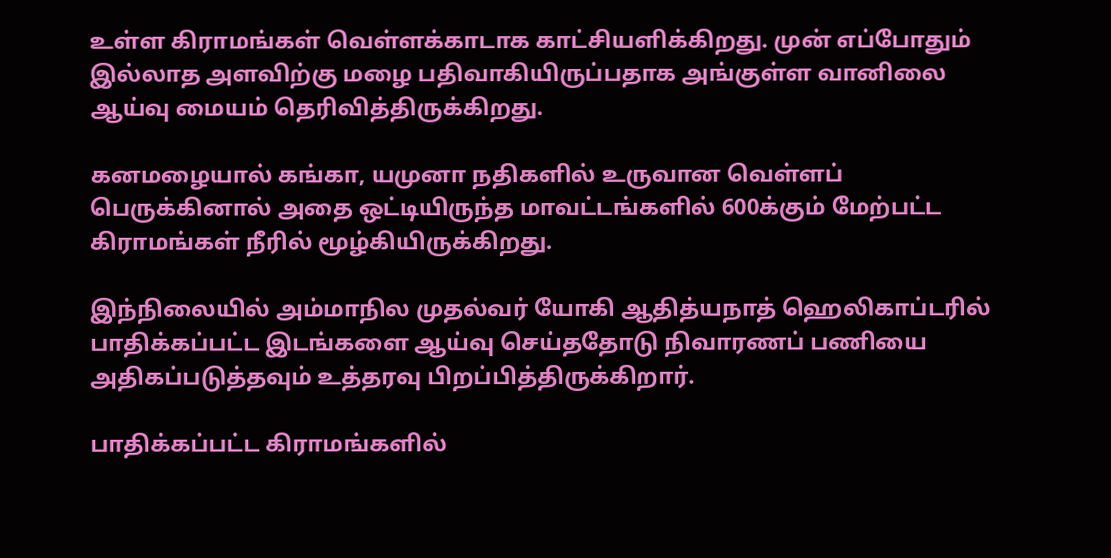உள்ள கிராமங்கள் வெள்ளக்காடாக காட்சியளிக்கிறது. முன் எப்போதும் இல்லாத அளவிற்கு மழை பதிவாகியிருப்பதாக அங்குள்ள வானிலை ஆய்வு மையம் தெரிவித்திருக்கிறது.

கனமழையால் கங்கா, யமுனா நதிகளில் உருவான வெள்ளப் பெருக்கினால் அதை ஒட்டியிருந்த மாவட்டங்களில் 600க்கும் மேற்பட்ட  கிராமங்கள் நீரில் மூழ்கியிருக்கிறது.

இந்நிலையில் அம்மாநில முதல்வர் யோகி ஆதித்யநாத் ஹெலிகாப்டரில் பாதிக்கப்பட்ட இடங்களை ஆய்வு செய்ததோடு நிவாரணப் பணியை அதிகப்படுத்தவும் உத்தரவு பிறப்பித்திருக்கிறார்.

பாதிக்கப்பட்ட கிராமங்களில்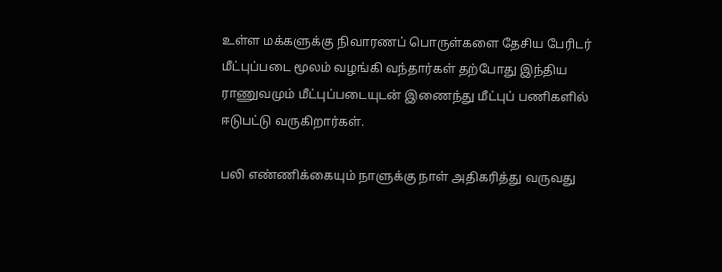உள்ள மக்களுக்கு நிவாரணப் பொருள்களை தேசிய பேரிடர் மீட்புப்படை மூலம் வழங்கி வந்தார்கள் தற்போது இந்திய ராணுவமும் மீட்புப்படையுடன் இணைந்து மீட்புப் பணிகளில் ஈடுபட்டு வருகிறார்கள்.

பலி எண்ணிக்கையும் நாளுக்கு நாள் அதிகரித்து வருவது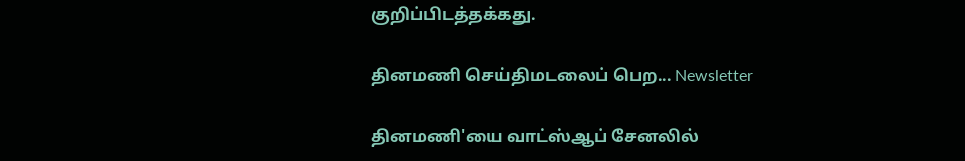குறிப்பிடத்தக்கது.

தினமணி செய்திமடலைப் பெற... Newsletter

தினமணி'யை வாட்ஸ்ஆப் சேனலில்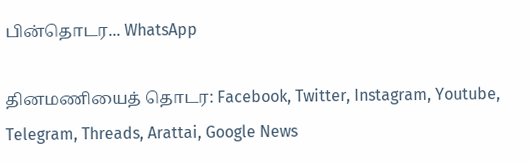பின்தொடர... WhatsApp

தினமணியைத் தொடர: Facebook, Twitter, Instagram, Youtube, Telegram, Threads, Arattai, Google News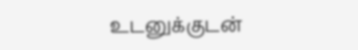உடனுக்குடன்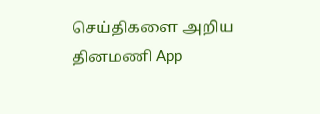செய்திகளை அறிய தினமணி App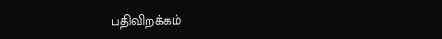பதிவிறக்கம்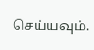செய்யவும்.